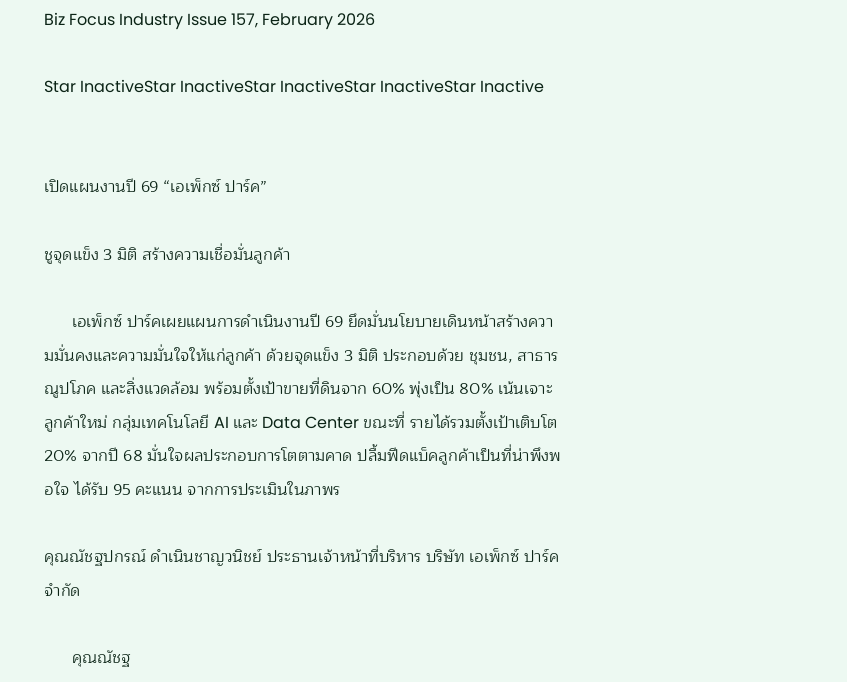Biz Focus Industry Issue 157, February 2026

Star InactiveStar InactiveStar InactiveStar InactiveStar Inactive


เปิดแผนงานปี 69 “เอเพ็กซ์ ปาร์ค”

ชูจุดแข็ง 3 มิติ สร้างความเชื่อมั่นลูกค้า

      เอเพ็กซ์ ปาร์คเผยแผนการดำเนินงานปี 69 ยึดมั่นนโยบายเดินหน้าสร้างความมั่นคงและความมั่นใจให้แก่ลูกค้า ด้วยจุดแข็ง 3 มิติ ประกอบด้วย ชุมชน, สาธารณูปโภค และสิ่งแวดล้อม พร้อมตั้งเป้าขายที่ดินจาก 60% พุ่งเป็น 80% เน้นเจาะลูกค้าใหม่ กลุ่มเทคโนโลยี AI และ Data Center ขณะที่ รายได้รวมตั้งเป้าเติบโต 20% จากปี 68 มั่นใจผลประกอบการโตตามคาด ปลื้มฟีดแบ็คลูกค้าเป็นที่น่าพึงพอใจ ได้รับ 95 คะแนน จากการประเมินในภาพร

คุณณัชฐปกรณ์ ดำเนินชาญวนิชย์ ประธานเจ้าหน้าที่บริหาร บริษัท เอเพ็กซ์ ปาร์ค จำกัด

      คุณณัชฐ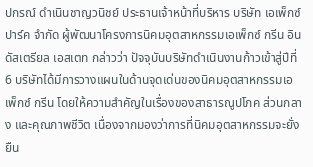ปกรณ์ ดำเนินชาญวนิชย์ ประธานเจ้าหน้าที่บริหาร บริษัท เอเพ็กซ์ ปาร์ค จำกัด ผู้พัฒนาโครงการนิคมอุตสาหกรรมเอเพ็กซ์ กรีน อินดัสเตรียล เอสเตท กล่าวว่า ปัจจุบันบริษัทดำเนินงานก้าวเข้าสู่ปีที่ 6 บริษัทได้มีการวางแผนในด้านจุดเด่นของนิคมอุตสาหกรรมเอเพ็กซ์ กรีน โดยให้ความสำคัญในเรื่องของสาธารณูปโภค ส่วนกลาง และคุณภาพชีวิต เนื่องจากมองว่าการที่นิคมอุตสาหกรรมจะยั่งยืน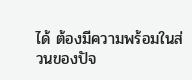ได้ ต้องมีความพร้อมในส่วนของปัจ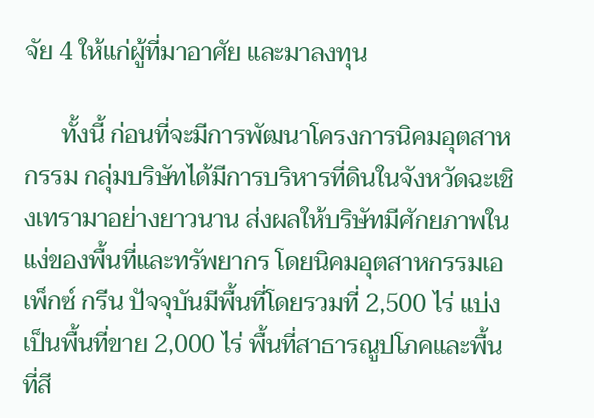จัย 4 ให้แก่ผู้ที่มาอาศัย และมาลงทุน

      ทั้งนี้ ก่อนที่จะมีการพัฒนาโครงการนิคมอุตสาหกรรม กลุ่มบริษัทได้มีการบริหารที่ดินในจังหวัดฉะเชิงเทรามาอย่างยาวนาน ส่งผลให้บริษัทมีศักยภาพในแง่ของพื้นที่และทรัพยากร โดยนิคมอุตสาหกรรมเอเพ็กซ์ กรีน ปัจจุบันมีพื้นที่โดยรวมที่ 2,500 ไร่ แบ่งเป็นพื้นที่ขาย 2,000 ไร่ พื้นที่สาธารณูปโภคและพื้นที่สี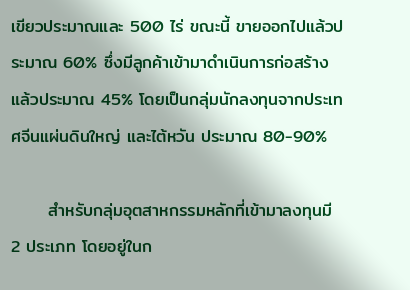เขียวประมาณและ 500 ไร่ ขณะนี้ ขายออกไปแล้วประมาณ 60% ซึ่งมีลูกค้าเข้ามาดำเนินการก่อสร้างแล้วประมาณ 45% โดยเป็นกลุ่มนักลงทุนจากประเทศจีนแผ่นดินใหญ่ และไต้หวัน ประมาณ 80-90%

      สำหรับกลุ่มอุตสาหกรรมหลักที่เข้ามาลงทุนมี 2 ประเภท โดยอยู่ในก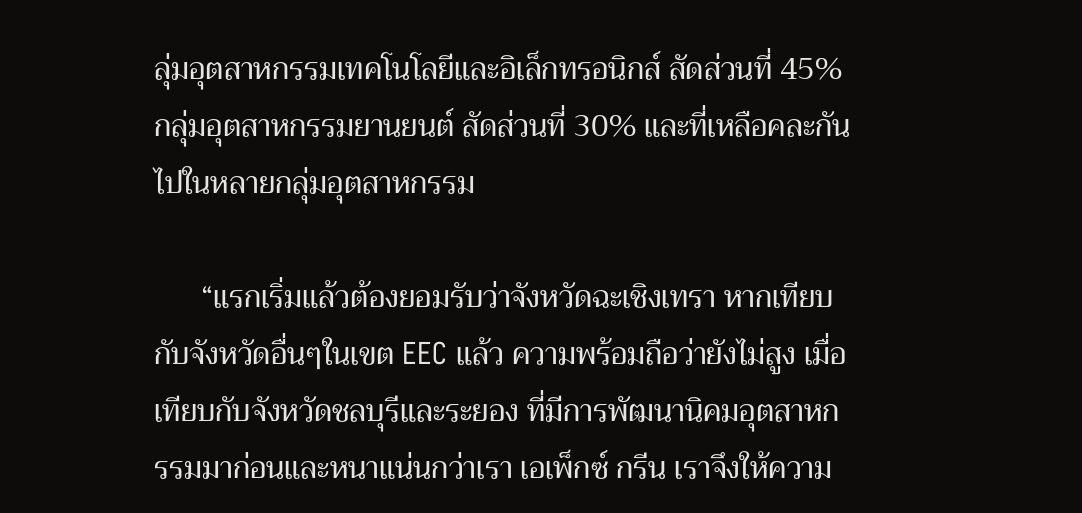ลุ่มอุตสาหกรรมเทคโนโลยีและอิเล็กทรอนิกส์ สัดส่วนที่ 45% กลุ่มอุตสาหกรรมยานยนต์ สัดส่วนที่ 30% และที่เหลือคละกันไปในหลายกลุ่มอุตสาหกรรม

      “แรกเริ่มแล้วต้องยอมรับว่าจังหวัดฉะเชิงเทรา หากเทียบกับจังหวัดอื่นๆในเขต EEC แล้ว ความพร้อมถือว่ายังไม่สูง เมื่อเทียบกับจังหวัดชลบุรีและระยอง ที่มีการพัฒนานิคมอุตสาหกรรมมาก่อนและหนาแน่นกว่าเรา เอเพ็กซ์ กรีน เราจึงให้ความ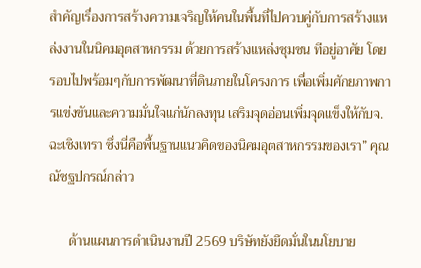สำคัญเรื่องการสร้างความเจริญให้คนในพื้นที่ไปควบคู่กับการสร้างแหล่งงานในนิคมอุตสาหกรรม ด้วยการสร้างแหล่งชุมชน ทีอยู่อาศัย โดยรอบไปพร้อมๆกับการพัฒนาที่ดินภายในโครงการ เพื่อเพิ่มศักยภาพการแข่งขันและความมั่นใจแก่นักลงทุน เสริมจุดอ่อนเพิ่มจุดแข็งให้กับจ.ฉะเชิงเทรา ซึ่งนี่คือพื้นฐานแนวคิดของนิคมอุตสาหกรรมของเรา” คุณณัชฐปกรณ์กล่าว

      ด้านแผนการดำเนินงานปี 2569 บริษัทยังยึดมั่นในนโยบาย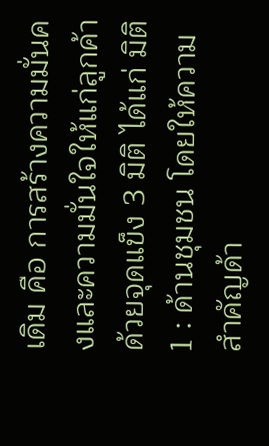เดิม คือ การสร้างความมั่นคงและความมั่นใจให้แก่ลูกค้า ด้วยจุดแข็ง 3 มิติ ได้แก่ มิติ 1 : ด้านชุมชน โดยให้ความสำคัญด้า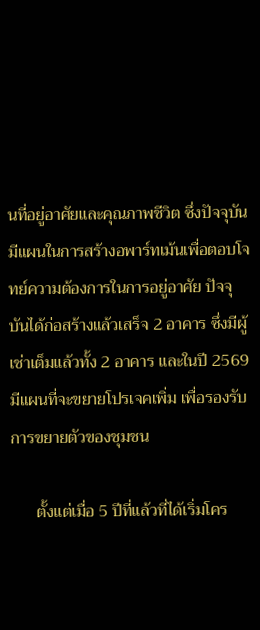นที่อยู่อาศัยและคุณภาพชีวิต ซึ่งปัจจุบันมีแผนในการสร้างอพาร์ทเม้นเพื่อตอบโจทย์ความต้องการในการอยู่อาศัย ปัจจุบันได้ก่อสร้างแล้วเสร็จ 2 อาคาร ซึ่งมีผู้เช่าเต็มแล้วทั้ง 2 อาคาร และในปี 2569 มีแผนที่จะขยายโปรเจคเพิ่ม เพื่อรองรับการขยายตัวของชุมชน

      ตั้งแต่เมื่อ 5 ปีที่แล้วที่ได้เริ่มโคร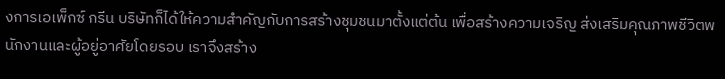งการเอเพ็กซ์ กรีน บริษัทก็ได้ให้ความสำคัญกับการสร้างชุมชนมาตั้งแต่ต้น เพื่อสร้างความเจริญ ส่งเสริมคุณภาพชีวิตพนักงานและผู้อยู่อาศัยโดยรอบ เราจึงสร้าง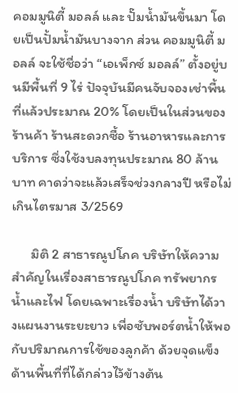คอมมูนิตี้ มอลล์ และ ปั๊มน้ำมันขึ้นมา โดยเป็นปั้มน้ำมันบางจาก ส่วน คอมมูนิตี้ มอลล์ จะใช้ชื่อว่า “เอเพ็กซ์ มอลล์” ตั้งอยู่บนมีพื้นที่ 9 ไร่ ปัจจุบันมีคนจับจองเช่าพื้นที่แล้วประมาณ 20% โดยเป็นในส่วนของร้านค้า ร้านสะดวกซื้อ ร้านอาหารและการบริการ ซึ่งใช้งบลงทุนประมาณ 80 ล้านบาท คาดว่าจะแล้วเสร็จช่วงกลางปี หรือไม่เกินไตรมาส 3/2569

      มิติ 2 สาธารณูปโภค บริษัทให้ความสำคัญในเรื่องสาธารณูปโภค ทรัพยากรน้ำและไฟ โดยเฉพาะเรื่องน้ำ บริษัทได้วางแผนงานระยะยาว เพื่อซับพอร์ตน้ำให้พอกับปริมาณการใช้ของลูกค้า ด้วยจุดแข็งด้านพื้นที่ที่ได้กล่าวไว้ข้างต้น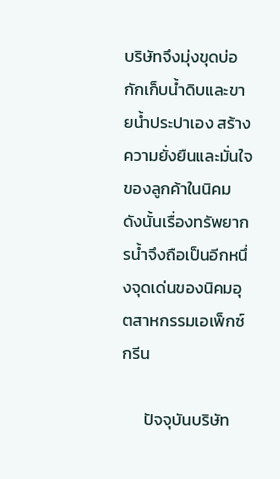บริษัทจึงมุ่งขุดบ่อกักเก็บน้ำดิบและขายน้ำประปาเอง สร้างความยั่งยืนและมั่นใจของลูกค้าในนิคม ดังนั้นเรื่องทรัพยากรน้ำจึงถือเป็นอีกหนึ่งจุดเด่นของนิคมอุตสาหกรรมเอเพ็กซ์ กรีน

      ปัจจุบันบริษัท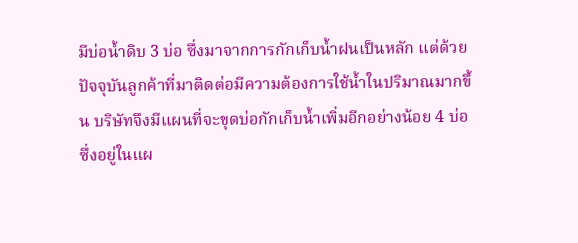มีบ่อน้ำดิบ 3 บ่อ ซึ่งมาจากการกักเก็บน้ำฝนเป็นหลัก แต่ด้วยปัจจุบันลูกค้าที่มาติดต่อมีความต้องการใช้น้ำในปริมาณมากขึ้น บริษัทจึงมีแผนที่จะขุดบ่อกักเก็บน้ำเพิ่มอีกอย่างน้อย 4 บ่อ ซึ่งอยู่ในแผ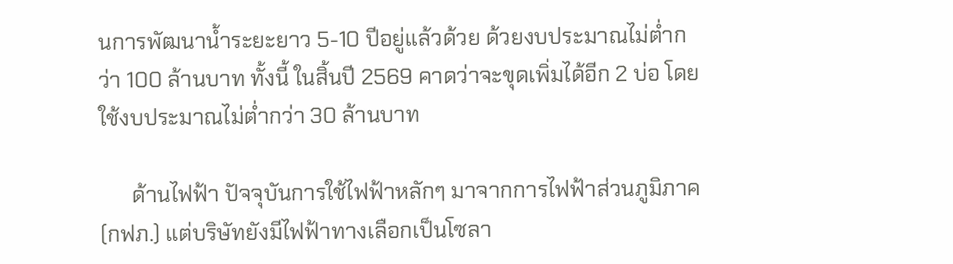นการพัฒนาน้ำระยะยาว 5-10 ปีอยู่แล้วด้วย ด้วยงบประมาณไม่ต่ำกว่า 100 ล้านบาท ทั้งนี้ ในสิ้นปี 2569 คาดว่าจะขุดเพิ่มได้อีก 2 บ่อ โดยใช้งบประมาณไม่ต่ำกว่า 30 ล้านบาท

      ด้านไฟฟ้า ปัจจุบันการใช้ไฟฟ้าหลักๆ มาจากการไฟฟ้าส่วนภูมิภาค (กฟภ.) แต่บริษัทยังมีไฟฟ้าทางเลือกเป็นโซลา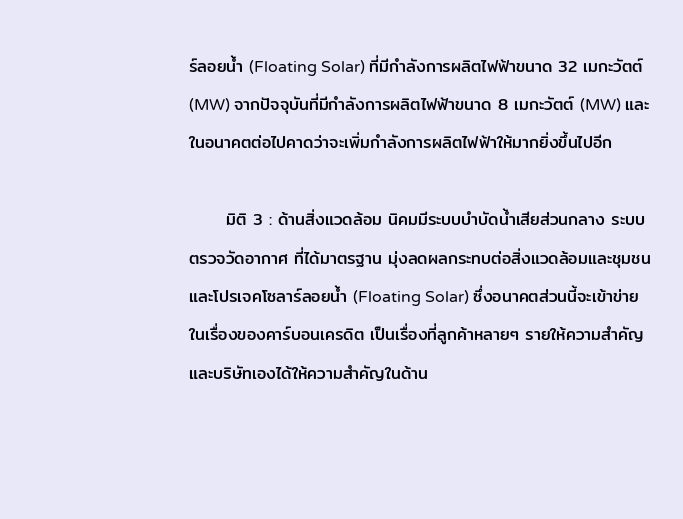ร์ลอยน้ำ (Floating Solar) ที่มีกำลังการผลิตไฟฟ้าขนาด 32 เมกะวัตต์ (MW) จากปัจจุบันที่มีกำลังการผลิตไฟฟ้าขนาด 8 เมกะวัตต์ (MW) และในอนาคตต่อไปคาดว่าจะเพิ่มกำลังการผลิตไฟฟ้าให้มากยิ่งขึ้นไปอีก

      มิติ 3 : ด้านสิ่งแวดล้อม นิคมมีระบบบำบัดน้ำเสียส่วนกลาง ระบบตรวจวัดอากาศ ที่ได้มาตรฐาน มุ่งลดผลกระทบต่อสิ่งแวดล้อมและชุมชน และโปรเจคโซลาร์ลอยน้ำ (Floating Solar) ซึ่งอนาคตส่วนนี้จะเข้าข่ายในเรื่องของคาร์บอนเครดิต เป็นเรื่องที่ลูกค้าหลายๆ รายให้ความสำคัญ และบริษัทเองได้ให้ความสำคัญในด้าน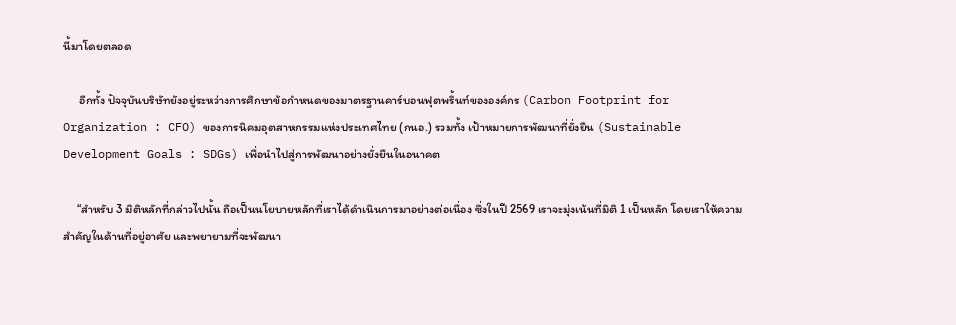นี้มาโดยตลอด

      อีกทั้ง ปัจจุบันบริษัทยังอยู่ระหว่างการศึกษาข้อกำหนดของมาตรฐานคาร์บอนฟุตพริ้นท์ขององค์กร (Carbon Footprint for Organization : CFO) ของการนิคมอุตสาหกรรมแห่งประเทศไทย (กนอ.) รวมทั้ง เป้าหมายการพัฒนาที่ยั่งยืน (Sustainable Development Goals : SDGs) เพื่อนำไปสู่การพัฒนาอย่างยั่งยืนในอนาคต

     “สำหรับ 3 มิติหลักที่กล่าวไปนั้น ถือเป็นนโยบายหลักที่เราได้ดำเนินการมาอย่างต่อเนื่อง ซึ่งในปี 2569 เราจะมุ่งเน้นที่มิติ 1 เป็นหลัก โดยเราให้ความสำคัญในด้านที่อยู่อาศัย และพยายามที่จะพัฒนา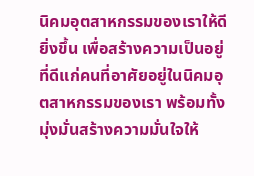นิคมอุตสาหกรรมของเราให้ดียิ่งขึ้น เพื่อสร้างความเป็นอยู่ที่ดีแก่คนที่อาศัยอยู่ในนิคมอุตสาหกรรมของเรา พร้อมทั้ง มุ่งมั่นสร้างความมั่นใจให้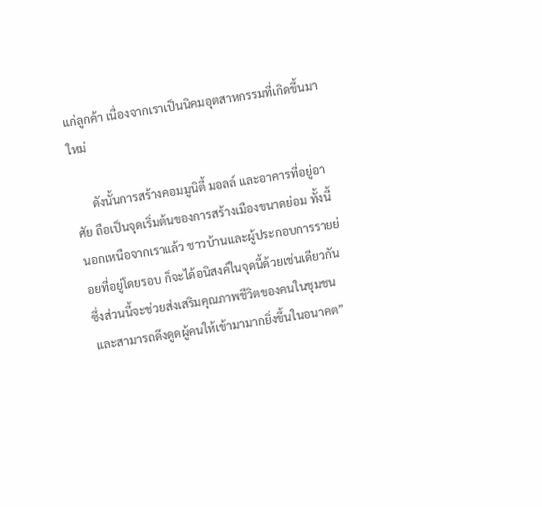แก่ลูกค้า เนื่องจากเราเป็นนิคมอุตสาหกรรมที่เกิดขึ้นมาใหม่

      ดังนั้นการสร้างคอมมูนิตี้ มอลล์ และอาคารที่อยู่อาศัย ถือเป็นจุดเริ่มต้นของการสร้างเมืองขนาดย่อม ทั้งนี้ นอกเหนือจากเราแล้ว ชาวบ้านและผู้ประกอบการรายย่อยที่อยู่โดยรอบ ก็จะได้อนิสงค์ในจุดนี้ด้วยเช่นเดียวกัน ซึ่งส่วนนี้จะช่วยส่งเสริมคุณภาพชีวิตของคนในชุมชน และสามารถดึงดูดผู้คนให้เข้ามามากยิ่งขึ้นในอนาคต”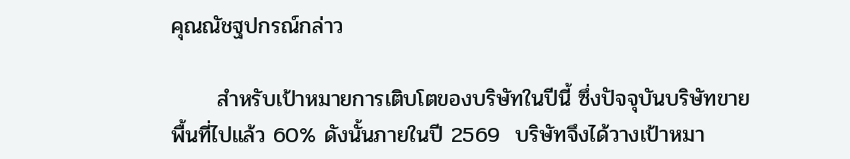คุณณัชฐปกรณ์กล่าว

      สำหรับเป้าหมายการเติบโตของบริษัทในปีนี้ ซึ่งปัจจุบันบริษัทขายพื้นที่ไปแล้ว 60% ดังนั้นภายในปี 2569  บริษัทจึงได้วางเป้าหมา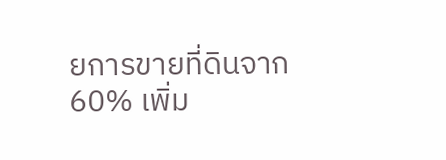ยการขายที่ดินจาก 60% เพิ่ม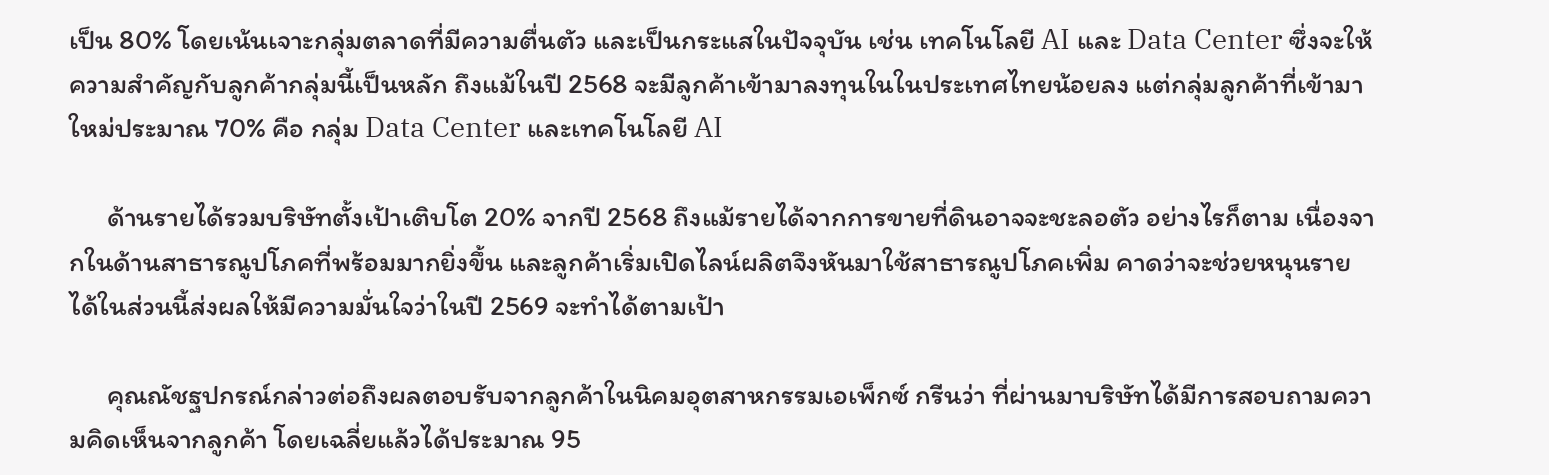เป็น 80% โดยเน้นเจาะกลุ่มตลาดที่มีความตื่นตัว และเป็นกระแสในปัจจุบัน เช่น เทคโนโลยี AI และ Data Center ซึ่งจะให้ความสำคัญกับลูกค้ากลุ่มนี้เป็นหลัก ถึงแม้ในปี 2568 จะมีลูกค้าเข้ามาลงทุนในในประเทศไทยน้อยลง แต่กลุ่มลูกค้าที่เข้ามาใหม่ประมาณ 70% คือ กลุ่ม Data Center และเทคโนโลยี AI

      ด้านรายได้รวมบริษัทตั้งเป้าเติบโต 20% จากปี 2568 ถึงแม้รายได้จากการขายที่ดินอาจจะชะลอตัว อย่างไรก็ตาม เนื่องจากในด้านสาธารณูปโภคที่พร้อมมากยิ่งขึ้น และลูกค้าเริ่มเปิดไลน์ผลิตจึงหันมาใช้สาธารณูปโภคเพิ่ม คาดว่าจะช่วยหนุนรายได้ในส่วนนี้ส่งผลให้มีความมั่นใจว่าในปี 2569 จะทำได้ตามเป้า

      คุณณัชฐปกรณ์กล่าวต่อถึงผลตอบรับจากลูกค้าในนิคมอุตสาหกรรมเอเพ็กซ์ กรีนว่า ที่ผ่านมาบริษัทได้มีการสอบถามความคิดเห็นจากลูกค้า โดยเฉลี่ยแล้วได้ประมาณ 95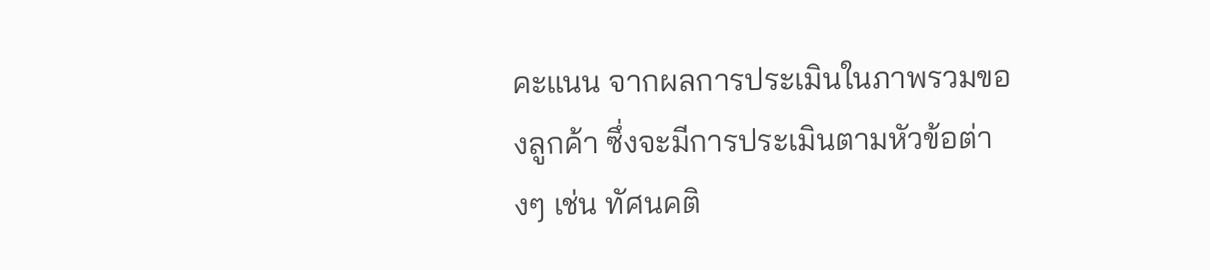คะแนน จากผลการประเมินในภาพรวมของลูกค้า ซึ่งจะมีการประเมินตามหัวข้อต่างๆ เช่น ทัศนคติ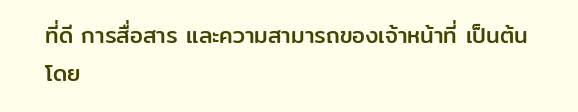ที่ดี การสื่อสาร และความสามารถของเจ้าหน้าที่ เป็นต้น โดย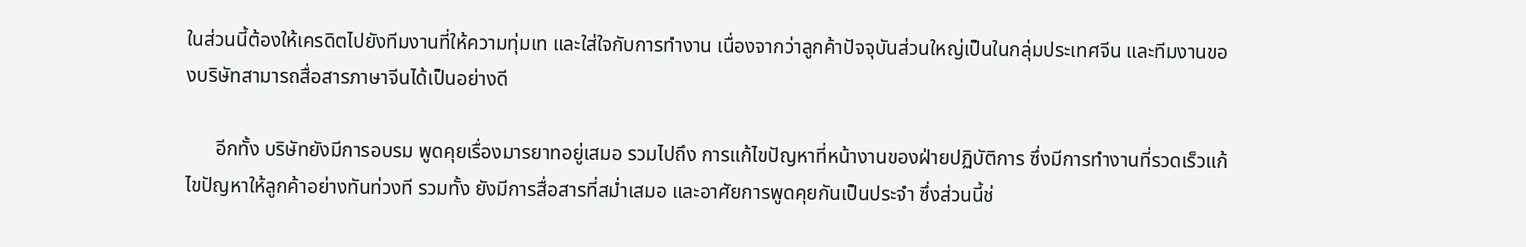ในส่วนนี้ต้องให้เครดิตไปยังทีมงานที่ให้ความทุ่มเท และใส่ใจกับการทำงาน เนื่องจากว่าลูกค้าปัจจุบันส่วนใหญ่เป็นในกลุ่มประเทศจีน และทีมงานของบริษัทสามารถสื่อสารภาษาจีนได้เป็นอย่างดี

      อีกทั้ง บริษัทยังมีการอบรม พูดคุยเรื่องมารยาทอยู่เสมอ รวมไปถึง การแก้ไขปัญหาที่หน้างานของฝ่ายปฏิบัติการ ซึ่งมีการทำงานที่รวดเร็วแก้ไขปัญหาให้ลูกค้าอย่างทันท่วงที รวมทั้ง ยังมีการสื่อสารที่สม่ำเสมอ และอาศัยการพูดคุยกันเป็นประจำ ซึ่งส่วนนี้ช่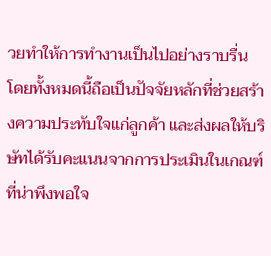วยทำให้การทำงานเป็นไปอย่างราบรื่น โดยทั้งหมดนี้ถือเป็นปัจจัยหลักที่ช่วยสร้างความประทับใจแก่ลูกค้า และส่งผลให้บริษัทได้รับคะแนนจากการประเมินในเกณฑ์ที่น่าพึงพอใจ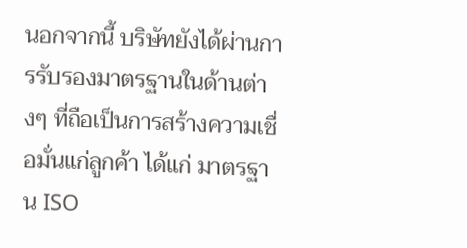นอกจากนี้ บริษัทยังได้ผ่านการรับรองมาตรฐานในด้านต่างๆ ที่ถือเป็นการสร้างความเชื่อมั่นแก่ลูกค้า ได้แก่ มาตรฐาน ISO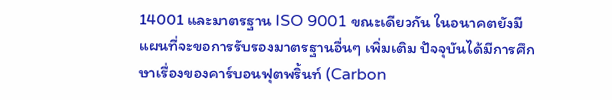14001 และมาตรฐาน ISO 9001 ขณะเดียวกัน ในอนาคตยังมีแผนที่จะขอการรับรองมาตรฐานอื่นๆ เพิ่มเติม ปัจจุบันได้มีการศึกษาเรื่องของคาร์บอนฟุตพริ้นท์ (Carbon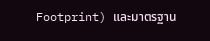Footprint) และมาตรฐาน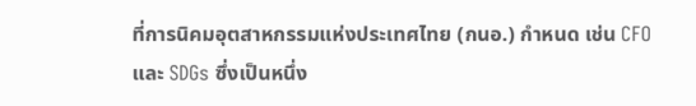ที่การนิคมอุตสาหกรรมแห่งประเทศไทย (กนอ.) กำหนด เช่น CFO และ SDGs ซึ่งเป็นหนึ่ง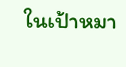ในเป้าหมา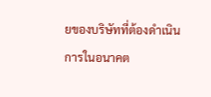ยของบริษัทที่ต้องดำเนินการในอนาคต